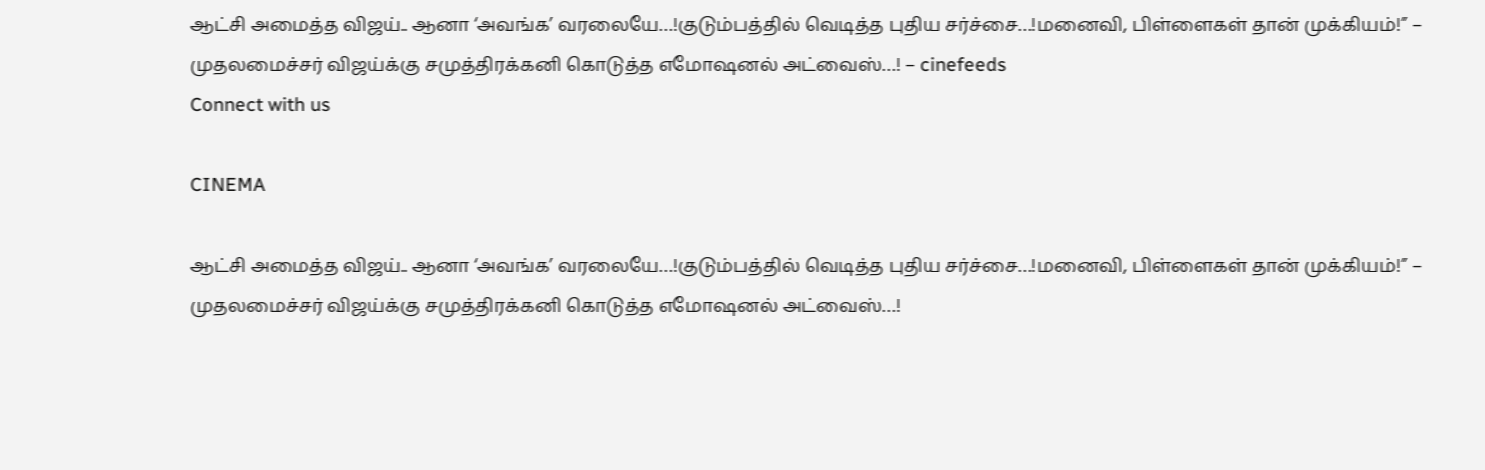ஆட்சி அமைத்த விஜய்.. ஆனா ‘அவங்க’ வரலையே…!குடும்பத்தில் வெடித்த புதிய சர்ச்சை…!மனைவி, பிள்ளைகள் தான் முக்கியம்!” – முதலமைச்சர் விஜய்க்கு சமுத்திரக்கனி கொடுத்த எமோஷனல் அட்வைஸ்…! – cinefeeds
Connect with us

CINEMA

ஆட்சி அமைத்த விஜய்.. ஆனா ‘அவங்க’ வரலையே…!குடும்பத்தில் வெடித்த புதிய சர்ச்சை…!மனைவி, பிள்ளைகள் தான் முக்கியம்!” – முதலமைச்சர் விஜய்க்கு சமுத்திரக்கனி கொடுத்த எமோஷனல் அட்வைஸ்…!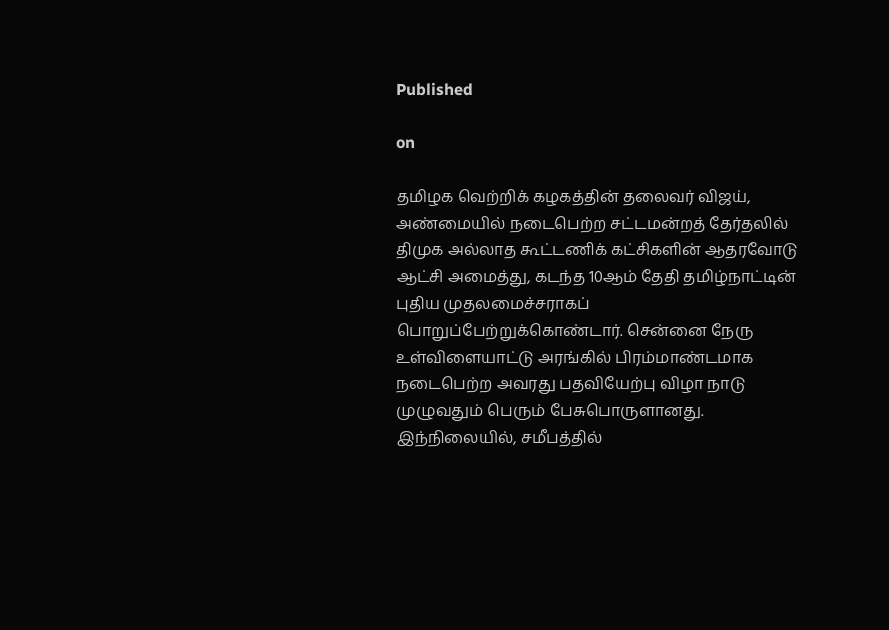Published

on

தமிழக வெற்றிக் கழகத்தின் தலைவர் விஜய், அண்மையில் நடைபெற்ற சட்டமன்றத் தேர்தலில் திமுக அல்லாத கூட்டணிக் கட்சிகளின் ஆதரவோடு ஆட்சி அமைத்து, கடந்த 10ஆம் தேதி தமிழ்நாட்டின் புதிய முதலமைச்சராகப் பொறுப்பேற்றுக்கொண்டார். சென்னை நேரு உள்விளையாட்டு அரங்கில் பிரம்மாண்டமாக நடைபெற்ற அவரது பதவியேற்பு விழா நாடு முழுவதும் பெரும் பேசுபொருளானது. இந்நிலையில், சமீபத்தில்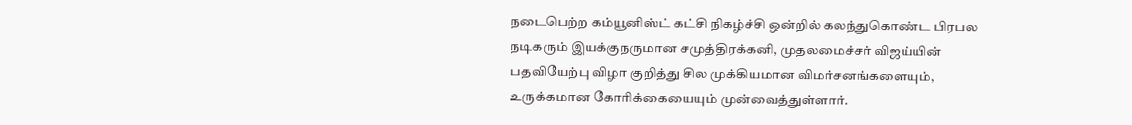நடைபெற்ற கம்யூனிஸ்ட் கட்சி நிகழ்ச்சி ஒன்றில் கலந்துகொண்ட பிரபல நடிகரும் இயக்குநருமான சமுத்திரக்கனி, முதலமைச்சர் விஜய்யின் பதவியேற்பு விழா குறித்து சில முக்கியமான விமர்சனங்களையும், உருக்கமான கோரிக்கையையும் முன்வைத்துள்ளார்.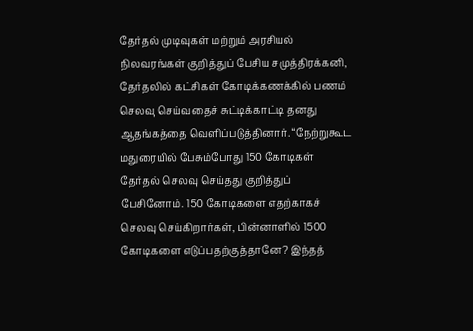தேர்தல் முடிவுகள் மற்றும் அரசியல் நிலவரங்கள் குறித்துப் பேசிய சமுத்திரக்கனி, தேர்தலில் கட்சிகள் கோடிக்கணக்கில் பணம் செலவு செய்வதைச் சுட்டிக்காட்டி தனது ஆதங்கத்தை வெளிப்படுத்தினார். “நேற்றுகூட மதுரையில் பேசும்போது 150 கோடிகள் தேர்தல் செலவு செய்தது குறித்துப் பேசினோம். 150 கோடிகளை எதற்காகச் செலவு செய்கிறார்கள், பின்னாளில் 1500 கோடிகளை எடுப்பதற்குத்தானே? இந்தத்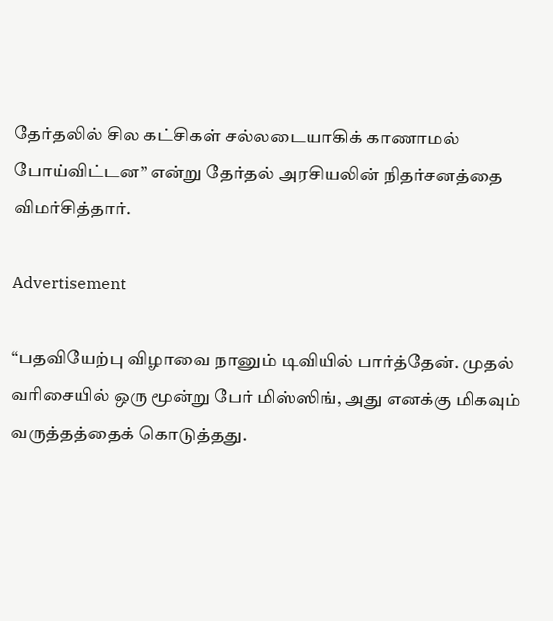தேர்தலில் சில கட்சிகள் சல்லடையாகிக் காணாமல் போய்விட்டன” என்று தேர்தல் அரசியலின் நிதர்சனத்தை விமர்சித்தார்.

Advertisement

“பதவியேற்பு விழாவை நானும் டிவியில் பார்த்தேன். முதல் வரிசையில் ஒரு மூன்று பேர் மிஸ்ஸிங், அது எனக்கு மிகவும் வருத்தத்தைக் கொடுத்தது.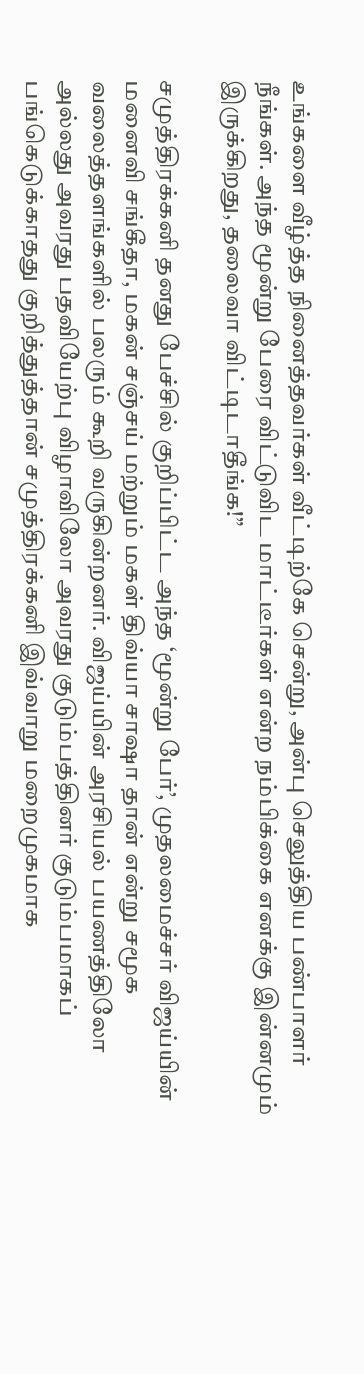உங்களை வீழ்த்த நினைத்தவர்கள் வீட்டிற்கே சென்று, அன்பு செலுத்திய பண்பாளர் நீங்கள். அந்த மூன்று பேரை விட்டுவிட மாட்டீர்கள் என்ற நம்பிக்கை எனக்கு இன்னமும் இருக்கிறது, தலைவா விட்டிடாதீங்க!”

சமுத்திரக்கனி தனது பேச்சில் குறிப்பிட்ட அந்த ‘மூன்று பேர்’, முதலமைச்சர் விஜய்யின் மனைவி சங்கீதா, மகன் சஞ்சய் மற்றும் மகள் திவ்யா சாஷா தான் என்று சமூக வலைத்தளங்களில் பலரும் கூறி வருகின்றனர். விஜய்யின் அரசியல் பயணத்திலோ அல்லது அவரது பதவியேற்பு விழாவிலோ அவரது குடும்பத்தினர் குடும்பமாகப் பங்கெடுக்காதது குறித்துத்தான் சமுத்திரக்கனி இவ்வாறு மறைமுகமாக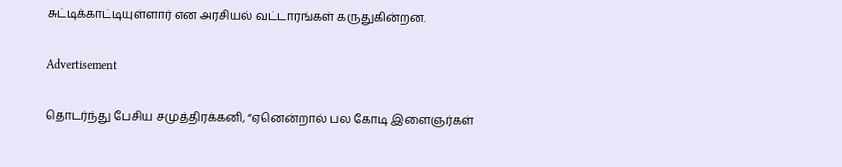சுட்டிக்காட்டியுள்ளார் என அரசியல் வட்டாரங்கள் கருதுகின்றன.

Advertisement

தொடர்ந்து பேசிய சமுத்திரக்கனி, “ஏனென்றால் பல கோடி இளைஞர்கள்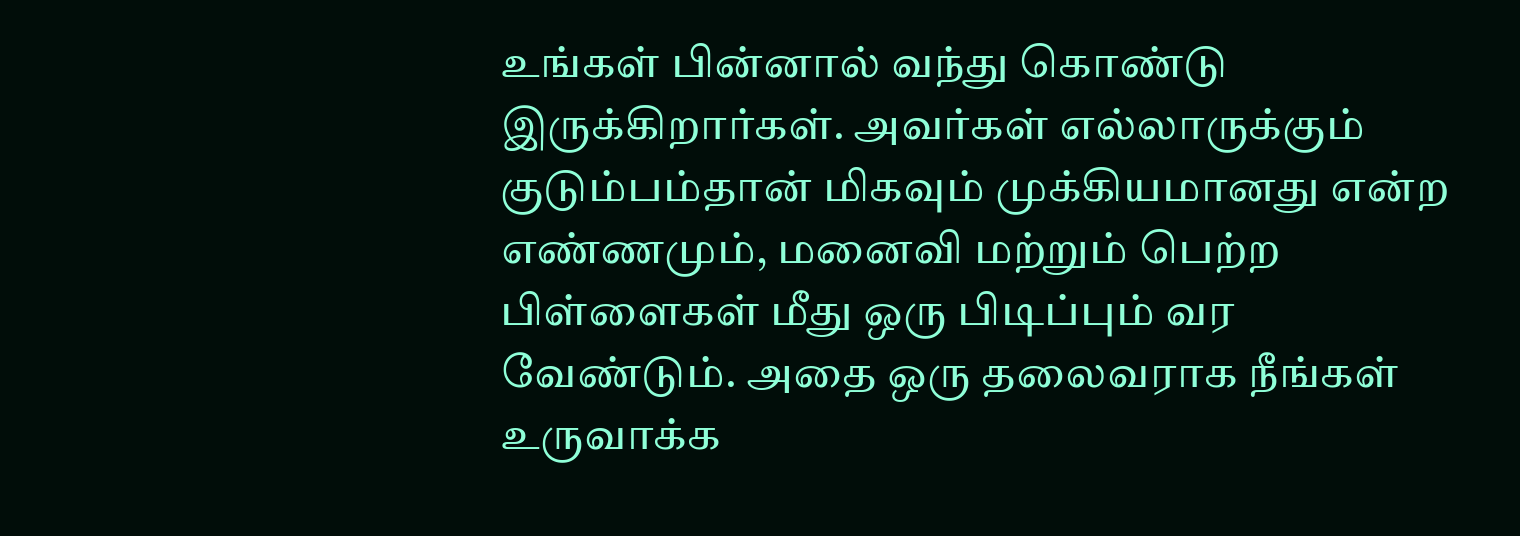உங்கள் பின்னால் வந்து கொண்டு இருக்கிறார்கள். அவர்கள் எல்லாருக்கும் குடும்பம்தான் மிகவும் முக்கியமானது என்ற எண்ணமும், மனைவி மற்றும் பெற்ற பிள்ளைகள் மீது ஒரு பிடிப்பும் வர வேண்டும். அதை ஒரு தலைவராக நீங்கள் உருவாக்க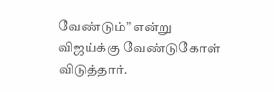வேண்டும்” என்று விஜய்க்கு வேண்டுகோள் விடுத்தார்.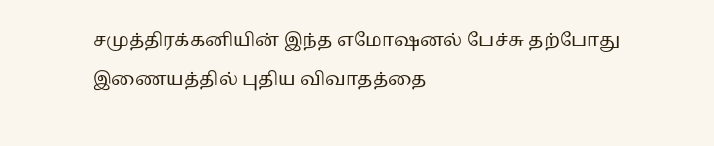சமுத்திரக்கனியின் இந்த எமோஷனல் பேச்சு தற்போது இணையத்தில் புதிய விவாதத்தை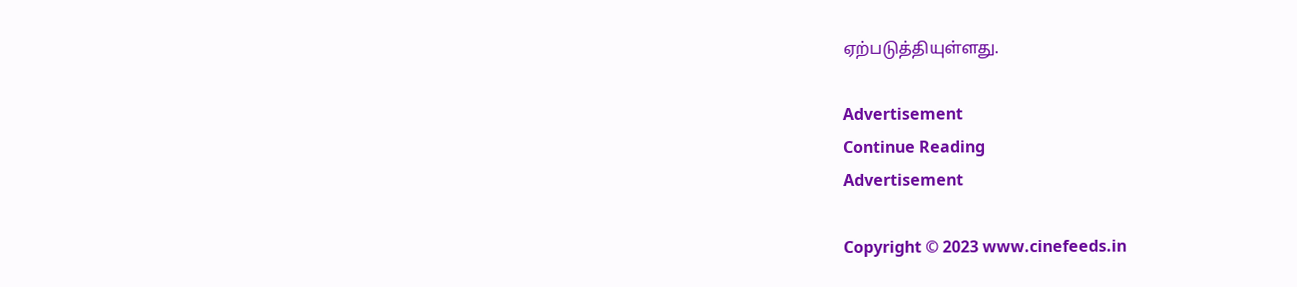ஏற்படுத்தியுள்ளது.

Advertisement
Continue Reading
Advertisement

Copyright © 2023 www.cinefeeds.in